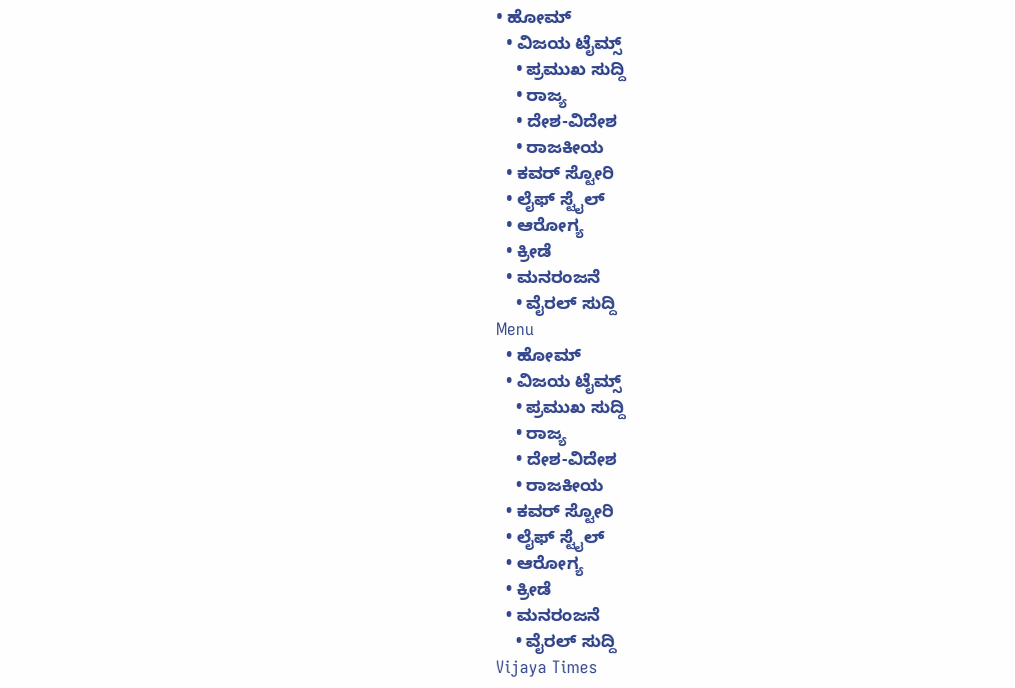• ಹೋಮ್
  • ವಿಜಯ ಟೈಮ್ಸ್‌
    • ಪ್ರಮುಖ ಸುದ್ದಿ
    • ರಾಜ್ಯ
    • ದೇಶ-ವಿದೇಶ
    • ರಾಜಕೀಯ
  • ಕವರ್‌ ಸ್ಟೋರಿ
  • ಲೈಫ್ ಸ್ಟೈಲ್
  • ಆರೋಗ್ಯ
  • ಕ್ರೀಡೆ
  • ಮನರಂಜನೆ
    • ವೈರಲ್ ಸುದ್ದಿ
Menu
  • ಹೋಮ್
  • ವಿಜಯ ಟೈಮ್ಸ್‌
    • ಪ್ರಮುಖ ಸುದ್ದಿ
    • ರಾಜ್ಯ
    • ದೇಶ-ವಿದೇಶ
    • ರಾಜಕೀಯ
  • ಕವರ್‌ ಸ್ಟೋರಿ
  • ಲೈಫ್ ಸ್ಟೈಲ್
  • ಆರೋಗ್ಯ
  • ಕ್ರೀಡೆ
  • ಮನರಂಜನೆ
    • ವೈರಲ್ ಸುದ್ದಿ
Vijaya Times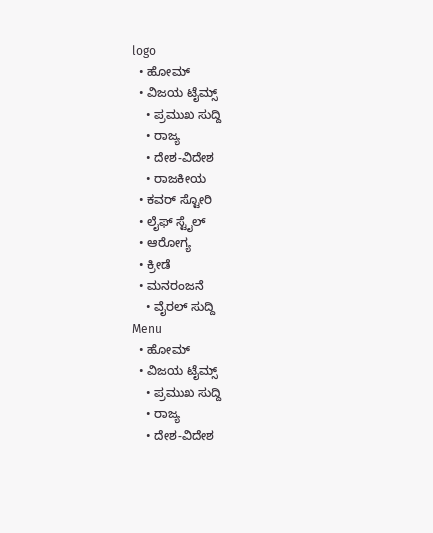logo
  • ಹೋಮ್
  • ವಿಜಯ ಟೈಮ್ಸ್‌
    • ಪ್ರಮುಖ ಸುದ್ದಿ
    • ರಾಜ್ಯ
    • ದೇಶ-ವಿದೇಶ
    • ರಾಜಕೀಯ
  • ಕವರ್‌ ಸ್ಟೋರಿ
  • ಲೈಫ್ ಸ್ಟೈಲ್
  • ಆರೋಗ್ಯ
  • ಕ್ರೀಡೆ
  • ಮನರಂಜನೆ
    • ವೈರಲ್ ಸುದ್ದಿ
Menu
  • ಹೋಮ್
  • ವಿಜಯ ಟೈಮ್ಸ್‌
    • ಪ್ರಮುಖ ಸುದ್ದಿ
    • ರಾಜ್ಯ
    • ದೇಶ-ವಿದೇಶ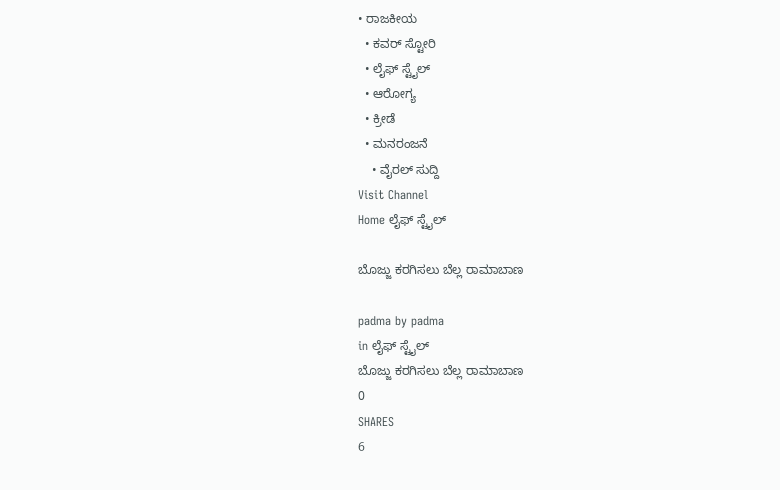• ರಾಜಕೀಯ
  • ಕವರ್‌ ಸ್ಟೋರಿ
  • ಲೈಫ್ ಸ್ಟೈಲ್
  • ಆರೋಗ್ಯ
  • ಕ್ರೀಡೆ
  • ಮನರಂಜನೆ
    • ವೈರಲ್ ಸುದ್ದಿ
Visit Channel
Home ಲೈಫ್ ಸ್ಟೈಲ್

ಬೊಜ್ಜು ಕರಗಿಸಲು ಬೆಲ್ಲ ರಾಮಾಬಾಣ

padma by padma
in ಲೈಫ್ ಸ್ಟೈಲ್
ಬೊಜ್ಜು ಕರಗಿಸಲು ಬೆಲ್ಲ ರಾಮಾಬಾಣ
0
SHARES
6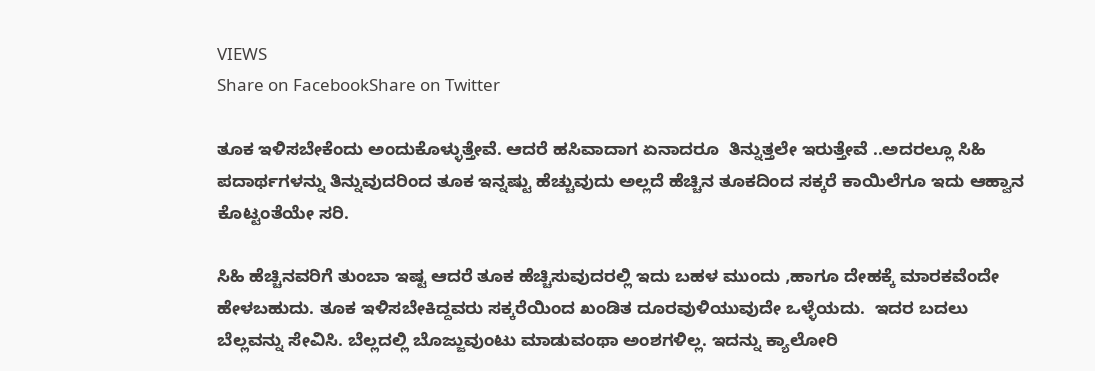VIEWS
Share on FacebookShare on Twitter

ತೂಕ ಇಳಿಸಬೇಕೆಂದು ಅಂದುಕೊಳ್ಳುತ್ತೇವೆ. ಆದರೆ ಹಸಿವಾದಾಗ ಏನಾದರೂ  ತಿನ್ನುತ್ತಲೇ ಇರುತ್ತೇವೆ ..ಅದರಲ್ಲೂ ಸಿಹಿ ಪದಾರ್ಥಗಳನ್ನು ತಿನ್ನುವುದರಿಂದ ತೂಕ ಇನ್ನಷ್ಟು ಹೆಚ್ಚುವುದು ಅಲ್ಲದೆ ಹೆಚ್ಚಿನ ತೂಕದಿಂದ ಸಕ್ಕರೆ ಕಾಯಿಲೆಗೂ ಇದು ಆಹ್ವಾನ ಕೊಟ್ಟಂತೆಯೇ ಸರಿ.

ಸಿಹಿ ಹೆಚ್ಚಿನವರಿಗೆ ತುಂಬಾ ಇಷ್ಟ ಆದರೆ ತೂಕ ಹೆಚ್ಚಿಸುವುದರಲ್ಲಿ ಇದು ಬಹಳ ಮುಂದು ,ಹಾಗೂ ದೇಹಕ್ಕೆ ಮಾರಕವೆಂದೇ ಹೇಳಬಹುದು. ತೂಕ ಇಳಿಸಬೇಕಿದ್ದವರು ಸಕ್ಕರೆಯಿಂದ ಖಂಡಿತ ದೂರವುಳಿಯುವುದೇ ಒಳ್ಳೆಯದು.  ಇದರ ಬದಲು ಬೆಲ್ಲವನ್ನು ಸೇವಿಸಿ. ಬೆಲ್ಲದಲ್ಲಿ ಬೊಜ್ಜುವುಂಟು ಮಾಡುವಂಥಾ ಅಂಶಗಳಿಲ್ಲ. ಇದನ್ನು ಕ್ಯಾಲೋರಿ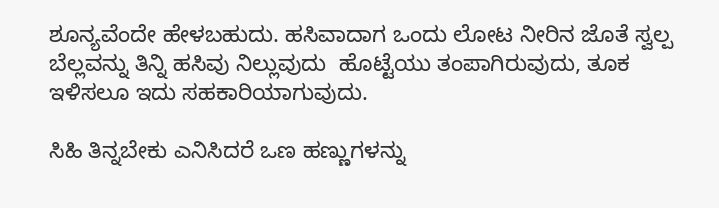ಶೂನ್ಯವೆಂದೇ ಹೇಳಬಹುದು. ಹಸಿವಾದಾಗ ಒಂದು ಲೋಟ ನೀರಿನ ಜೊತೆ ಸ್ವಲ್ಪ ಬೆಲ್ಲವನ್ನು ತಿನ್ನಿ ಹಸಿವು ನಿಲ್ಲುವುದು  ಹೊಟ್ಟೆಯು ತಂಪಾಗಿರುವುದು, ತೂಕ ಇಳಿಸಲೂ ಇದು ಸಹಕಾರಿಯಾಗುವುದು.

ಸಿಹಿ ತಿನ್ನಬೇಕು ಎನಿಸಿದರೆ ಒಣ ಹಣ್ಣುಗಳನ್ನು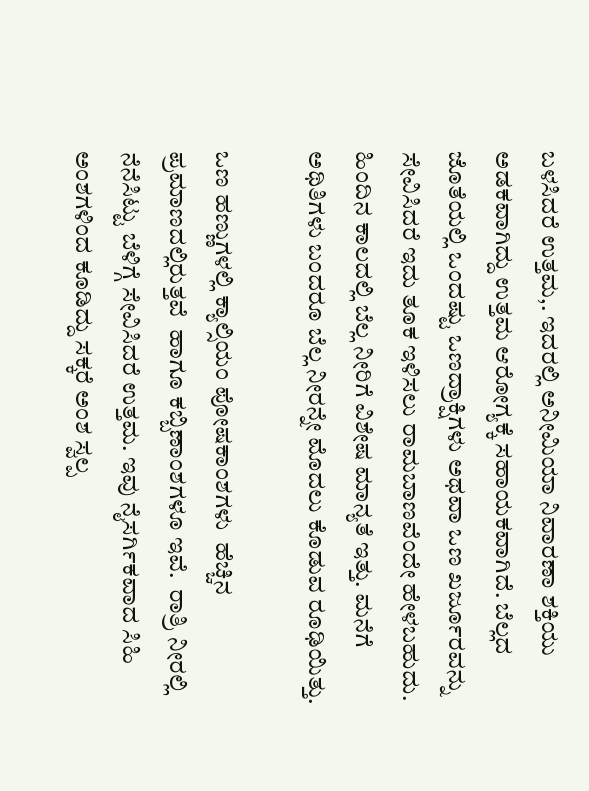ಬಳಸಿದರೆ ಉತ್ತಮ,. ಇದರಲ್ಲಿ ಅನೀಮಿಯಾ ನಿವಾರಣಾ ಶಕ್ತಿಯು ಅಡಕವಾಗಿದ್ದು ಉತ್ತಮ ಆರೋಗ್ಯಕ್ಕೆ ಸಹಾಯಕವಾಗಿದೆ. ಬೆಲ್ಲದ ಜೊತೆಯಲ್ಲಿ ಒಂದಷ್ಟು ಒಣದ್ರಾಕ್ಷಿಗಳು ಅಥವಾ ಒಣ ಖರ್ಜೂರವನ್ನು ಸೇವಿಸಿದರೆ ಇದು ತೂಕ ಇಳಿಸಲು ರಾಮಬಾಣವೆಂದೇ ಹೇಳಬಹುದು. ಹಿಂದಿನ ಕಾಲದಲ್ಲಿ ಬೆಲ್ಲ ನೀರಿಗೆ ವಿಶೇಷ ಮಾನ್ಯತೆ ಇತ್ತು. ಮನೆಗೆ ಅಥಿತಿಗಳು ಬಂದರೂ ಬೆಲ್ಲ ನೀರನ್ನೇ ಮೊದಲು ಕೊಡುವ ರೂಢಿಯಿತ್ತು.

ಒಣ ಹಣ್ಣುಗಳಲ್ಲಿ ಕ್ಯಾಲ್ಸಿಯಂ ಪೋಷಕಾಂಶಗಳು  ಹೆಚ್ಚಿನ ಪ್ರಮಾಣದಲ್ಲಿರುತ್ತವೆ  ಹಾಗೂ ಕಬ್ಬಿಣಾಂಶಗಳೂ ಇವೆ.  ರಾತ್ರಿ ನೀರಲ್ಲಿ ನೆನೆಸಿಟ್ಟು ಬೆಳಿಗ್ಗೆ ಸೇವಿಸಿದರೆ ಉತ್ತಮ. ಇವು ನೈಸರ್ಗಿಕವಾದ ಸಿಹಿ ಅಂಶಗಳಿಂದ ಕೂಡಿದ್ದು ಸಕ್ಕರೆ ಅಂಶ ಸ್ವಲ್ಪ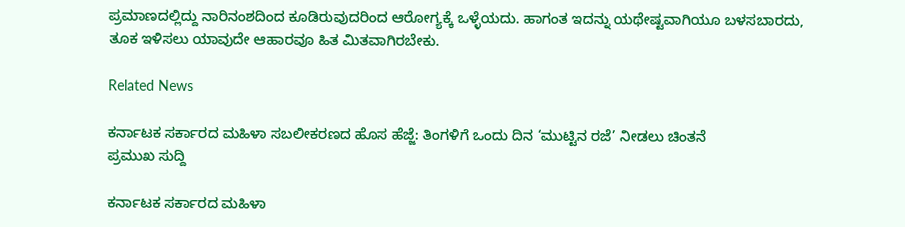ಪ್ರಮಾಣದಲ್ಲಿದ್ದು ನಾರಿನಂಶದಿಂದ ಕೂಡಿರುವುದರಿಂದ ಆರೋಗ್ಯಕ್ಕೆ ಒಳ್ಳೆಯದು. ಹಾಗಂತ ಇದನ್ನು ಯಥೇಷ್ಟವಾಗಿಯೂ ಬಳಸಬಾರದು, ತೂಕ ಇಳಿಸಲು ಯಾವುದೇ ಆಹಾರವೂ ಹಿತ ಮಿತವಾಗಿರಬೇಕು.

Related News

ಕರ್ನಾಟಕ ಸರ್ಕಾರದ ಮಹಿಳಾ ಸಬಲೀಕರಣದ ಹೊಸ ಹೆಜ್ಜೆ: ತಿಂಗಳಿಗೆ ಒಂದು ದಿನ ‘ಮುಟ್ಟಿನ ರಜೆ’ ನೀಡಲು ಚಿಂತನೆ
ಪ್ರಮುಖ ಸುದ್ದಿ

ಕರ್ನಾಟಕ ಸರ್ಕಾರದ ಮಹಿಳಾ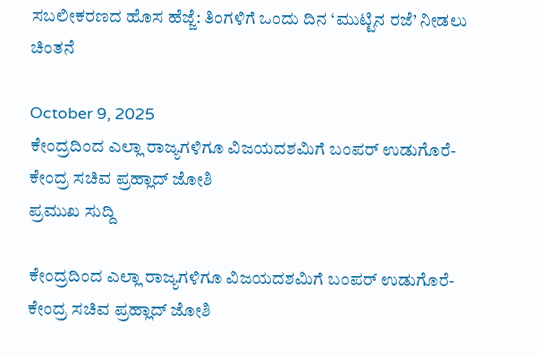ಸಬಲೀಕರಣದ ಹೊಸ ಹೆಜ್ಜೆ: ತಿಂಗಳಿಗೆ ಒಂದು ದಿನ ‘ಮುಟ್ಟಿನ ರಜೆ’ ನೀಡಲು ಚಿಂತನೆ

October 9, 2025
ಕೇಂದ್ರದಿಂದ ಎಲ್ಲಾ ರಾಜ್ಯಗಳಿಗೂ ವಿಜಯದಶಮಿಗೆ ಬಂಪರ್‌ ಉಡುಗೊರೆ- ಕೇಂದ್ರ ಸಚಿವ ಪ್ರಹ್ಲಾದ್ ಜೋಶಿ
ಪ್ರಮುಖ ಸುದ್ದಿ

ಕೇಂದ್ರದಿಂದ ಎಲ್ಲಾ ರಾಜ್ಯಗಳಿಗೂ ವಿಜಯದಶಮಿಗೆ ಬಂಪರ್‌ ಉಡುಗೊರೆ- ಕೇಂದ್ರ ಸಚಿವ ಪ್ರಹ್ಲಾದ್ ಜೋಶಿ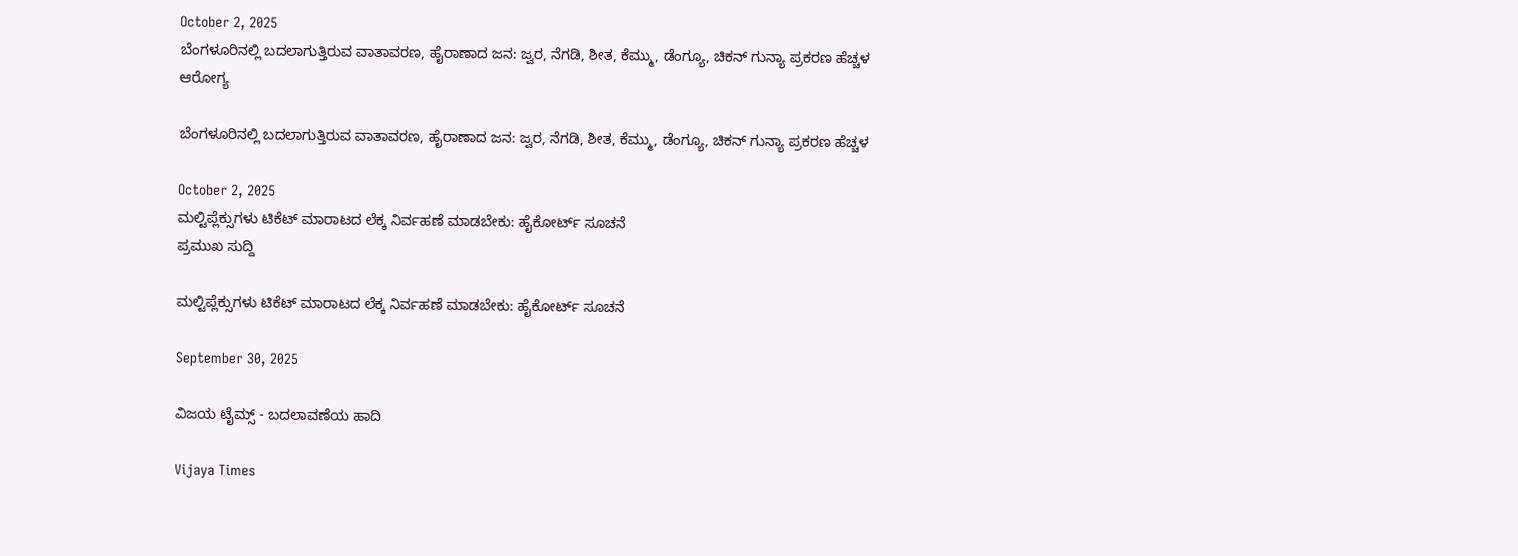October 2, 2025
ಬೆಂಗಳೂರಿನಲ್ಲಿ ಬದಲಾಗುತ್ತಿರುವ ವಾತಾವರಣ, ಹೈರಾಣಾದ ಜನ: ಜ್ವರ, ನೆಗಡಿ, ಶೀತ, ಕೆಮ್ಮು, ಡೆಂಗ್ಯೂ, ಚಿಕನ್ ಗುನ್ಯಾ ಪ್ರಕರಣ ಹೆಚ್ಚಳ
ಆರೋಗ್ಯ

ಬೆಂಗಳೂರಿನಲ್ಲಿ ಬದಲಾಗುತ್ತಿರುವ ವಾತಾವರಣ, ಹೈರಾಣಾದ ಜನ: ಜ್ವರ, ನೆಗಡಿ, ಶೀತ, ಕೆಮ್ಮು, ಡೆಂಗ್ಯೂ, ಚಿಕನ್ ಗುನ್ಯಾ ಪ್ರಕರಣ ಹೆಚ್ಚಳ

October 2, 2025
ಮಲ್ಟಿಪ್ಲೆಕ್ಸುಗಳು ಟಿಕೆಟ್ ಮಾರಾಟದ ಲೆಕ್ಕ ನಿರ್ವಹಣೆ ಮಾಡಬೇಕು: ಹೈಕೋರ್ಟ್ ಸೂಚನೆ
ಪ್ರಮುಖ ಸುದ್ದಿ

ಮಲ್ಟಿಪ್ಲೆಕ್ಸುಗಳು ಟಿಕೆಟ್ ಮಾರಾಟದ ಲೆಕ್ಕ ನಿರ್ವಹಣೆ ಮಾಡಬೇಕು: ಹೈಕೋರ್ಟ್ ಸೂಚನೆ

September 30, 2025

ವಿಜಯ ಟೈಮ್ಸ್‌ - ಬದಲಾವಣೆಯ ಹಾದಿ

Vijaya Times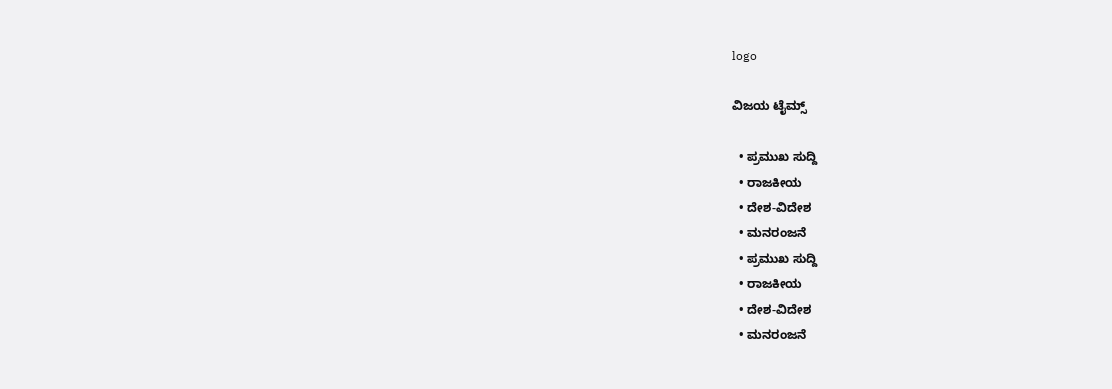logo

ವಿಜಯ ಟೈಮ್ಸ್‌

  • ಪ್ರಮುಖ ಸುದ್ದಿ
  • ರಾಜಕೀಯ
  • ದೇಶ-ವಿದೇಶ
  • ಮನರಂಜನೆ
  • ಪ್ರಮುಖ ಸುದ್ದಿ
  • ರಾಜಕೀಯ
  • ದೇಶ-ವಿದೇಶ
  • ಮನರಂಜನೆ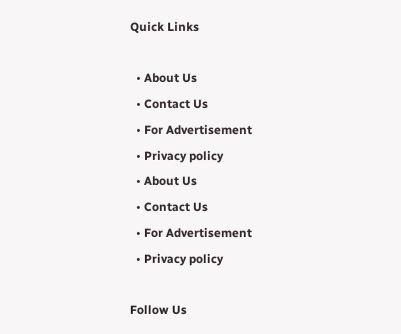Quick Links

  • About Us
  • Contact Us
  • For Advertisement
  • Privacy policy
  • About Us
  • Contact Us
  • For Advertisement
  • Privacy policy

Follow Us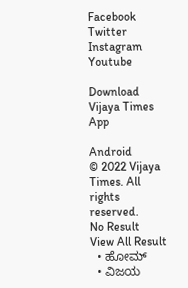Facebook Twitter Instagram Youtube

Download Vijaya Times App

Android
© 2022 Vijaya Times. All rights reserved.
No Result
View All Result
  • ಹೋಮ್
  • ವಿಜಯ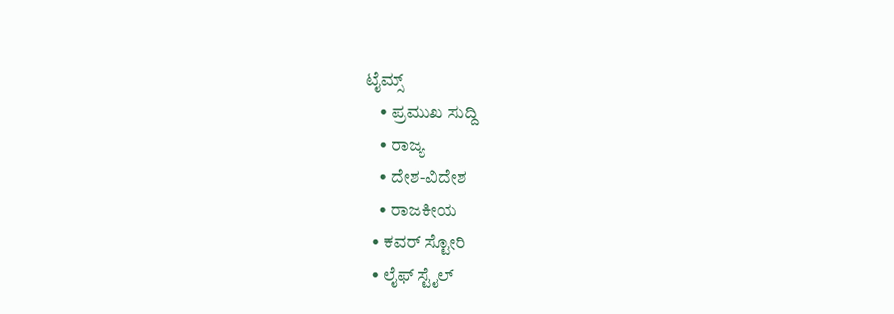ಟೈಮ್ಸ್‌
    • ಪ್ರಮುಖ ಸುದ್ದಿ
    • ರಾಜ್ಯ
    • ದೇಶ-ವಿದೇಶ
    • ರಾಜಕೀಯ
  • ಕವರ್‌ ಸ್ಟೋರಿ
  • ಲೈಫ್ ಸ್ಟೈಲ್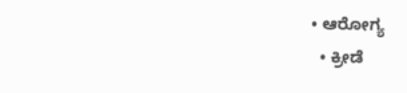• ಆರೋಗ್ಯ
  • ಕ್ರೀಡೆ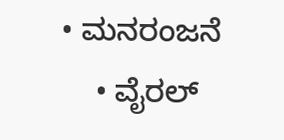• ಮನರಂಜನೆ
    • ವೈರಲ್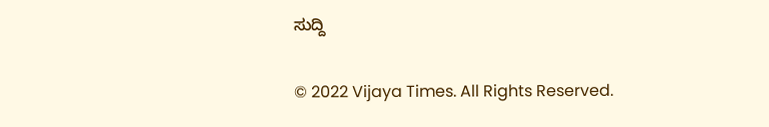ಸುದ್ದಿ

© 2022 Vijaya Times. All Rights Reserved.